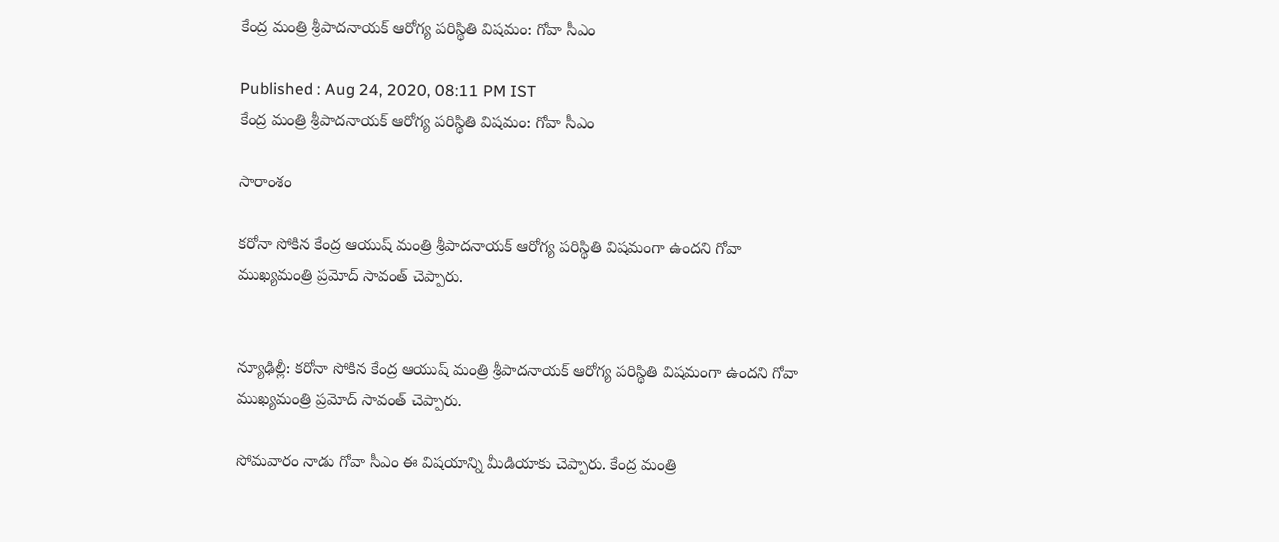కేంద్ర మంత్రి శ్రీపాదనాయక్ ఆరోగ్య పరిస్థితి విషమం: గోవా సీఎం

Published : Aug 24, 2020, 08:11 PM IST
కేంద్ర మంత్రి శ్రీపాదనాయక్ ఆరోగ్య పరిస్థితి విషమం: గోవా సీఎం

సారాంశం

కరోనా సోకిన కేంద్ర ఆయుష్ మంత్రి శ్రీపాదనాయక్ ఆరోగ్య పరిస్థితి విషమంగా ఉందని గోవా ముఖ్యమంత్రి ప్రమోద్ సావంత్ చెప్పారు.


న్యూఢిల్లీ: కరోనా సోకిన కేంద్ర ఆయుష్ మంత్రి శ్రీపాదనాయక్ ఆరోగ్య పరిస్థితి విషమంగా ఉందని గోవా ముఖ్యమంత్రి ప్రమోద్ సావంత్ చెప్పారు.

సోమవారం నాడు గోవా సీఎం ఈ విషయాన్ని మీడియాకు చెప్పారు. కేంద్ర మంత్రి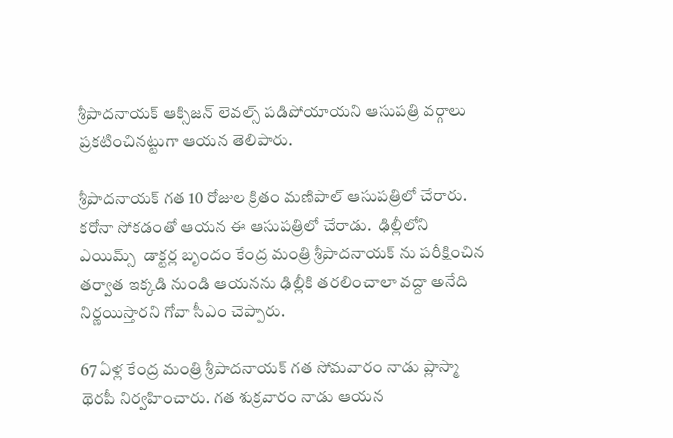శ్రీపాదనాయక్ ఆక్సిజన్ లెవల్స్ పడిపోయాయని ఆసుపత్రి వర్గాలు ప్రకటించినట్టుగా ఆయన తెలిపారు.

శ్రీపాదనాయక్ గత 10 రోజుల క్రితం మణిపాల్ ఆసుపత్రిలో చేరారు. కరోనా సోకడంతో ఆయన ఈ ఆసుపత్రిలో చేరాడు.  ఢిల్లీలోని ఎయిమ్స్  డాక్టర్ల బృందం కేంద్ర మంత్రి శ్రీపాదనాయక్ ను పరీక్షించిన తర్వాత ఇక్కడి నుండి ఆయనను ఢిల్లీకి తరలించాలా వద్దా అనేది నిర్ణయిస్తారని గోవా సీఎం చెప్పారు.

67 ఏళ్ల కేంద్ర మంత్రి శ్రీపాదనాయక్ గత సోమవారం నాడు ప్లాస్మా థెరపీ నిర్వహించారు. గత శుక్రవారం నాడు ఆయన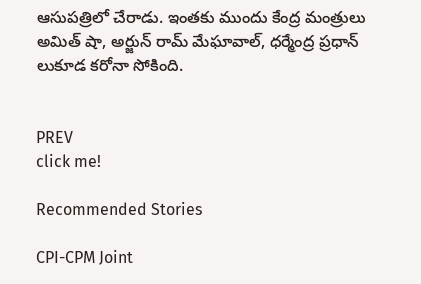ఆసుపత్రిలో చేరాడు. ఇంతకు ముందు కేంద్ర మంత్రులు అమిత్ షా, అర్జున్ రామ్ మేఘావాల్, ధర్మేంద్ర ప్రధాన్ లుకూడ కరోనా సోకింది.


PREV
click me!

Recommended Stories

CPI-CPM Joint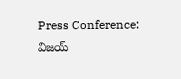Press Conference: విజయ్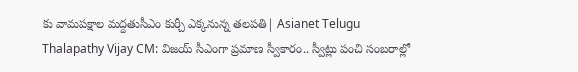కు వామపక్షాల మద్దతుసీఎం కుర్చీ ఎక్కనున్న తలపతి| Asianet Telugu
Thalapathy Vijay CM: విజయ్ సీఎంగా ప్రమాణ స్వీకారం.. స్వీట్లు పంచి సంబరాల్లో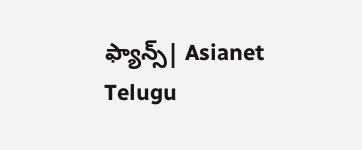ఫ్యాన్స్| Asianet Telugu